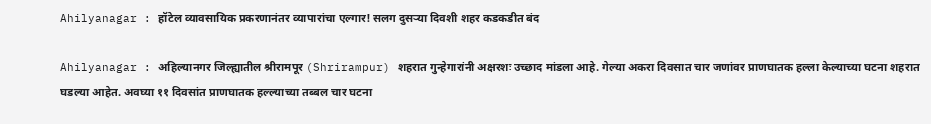Ahilyanagar : हॉटेल व्यावसायिक प्रकरणानंतर व्यापारांचा एल्गार! सलग दुसऱ्या दिवशी शहर कडकडीत बंद

Ahilyanagar : अहिल्यानगर जिल्ह्यातील श्रीरामपूर (Shrirampur) शहरात गुन्हेगारांनी अक्षरशः उच्छाद मांडला आहे. गेल्या अकरा दिवसात चार जणांवर प्राणघातक हल्ला केल्याच्या घटना शहरात घडल्या आहेत. अवघ्या ११ दिवसांत प्राणघातक हल्ल्याच्या तब्बल चार घटना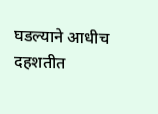घडल्याने आधीच दहशतीत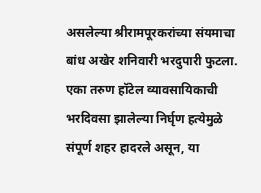असलेल्या श्रीरामपूरकरांच्या संयमाचा बांध अखेर शनिवारी भरदुपारी फुटला. एका तरुण हॉटेल व्यावसायिकाची भरदिवसा झालेल्या निर्घृण हत्येमुळे संपूर्ण शहर हादरले असून, या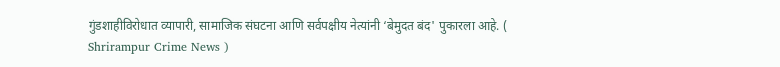गुंडशाहीविरोधात व्यापारी, सामाजिक संघटना आणि सर्वपक्षीय नेत्यांनी ‘बेमुदत बंद' पुकारला आहे. ( Shrirampur Crime News )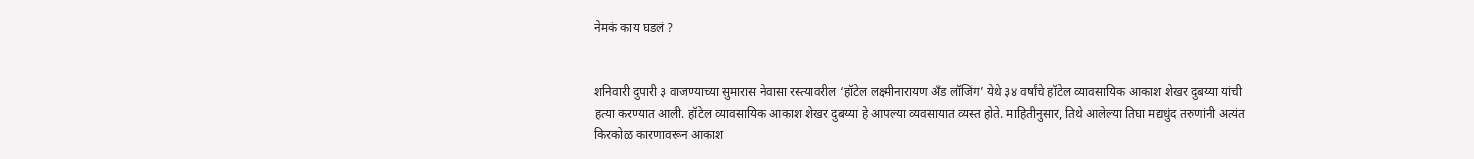नेमकं काय घडलं ?


शनिवारी दुपारी ३ वाजण्याच्या सुमारास नेवासा रस्त्यावरील ‘हॉटेल लक्ष्मीनारायण अँड लॉजिंग’ येथे ३४ वर्षांचे हॉटेल व्यावसायिक आकाश शेखर दुबय्या यांची हत्या करण्यात आली. हॉटेल व्यावसायिक आकाश शेखर दुबय्या हे आपल्या व्यवसायात व्यस्त होते. माहितीनुसार, तिथे आलेल्या तिघा मद्यधुंद तरुणांनी अत्यंत किरकोळ कारणावरून आकाश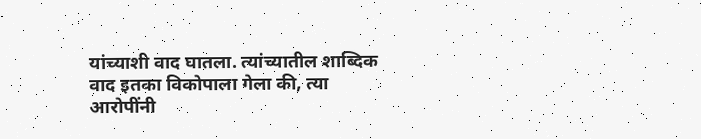यांच्याशी वाद घातला. त्यांच्यातील शाब्दिक वाद इतका विकोपाला गेला की, त्या आरोपींनी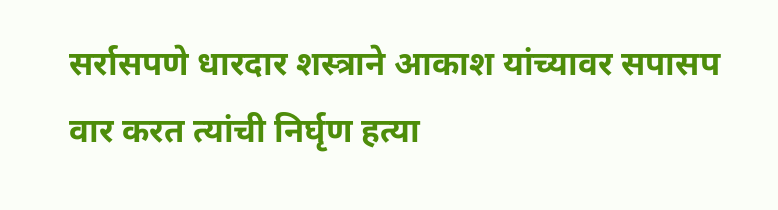सर्रासपणे धारदार शस्त्राने आकाश यांच्यावर सपासप वार करत त्यांची निर्घृण हत्या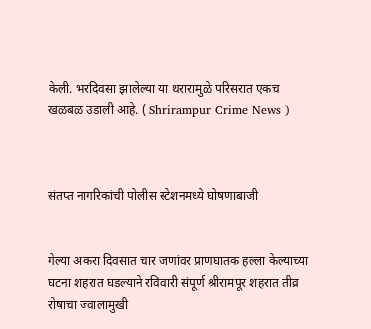केली. भरदिवसा झालेल्या या थरारामुळे परिसरात एकच खळबळ उडाली आहे. ( Shrirampur Crime News )



संतप्त नागरिकांची पोलीस स्टेशनमध्ये घोषणाबाजी


गेल्या अकरा दिवसात चार जणांवर प्राणघातक हल्ला केल्याच्या घटना शहरात घडल्याने रविवारी संपूर्ण श्रीरामपूर शहरात तीव्र रोषाचा ज्वालामुखी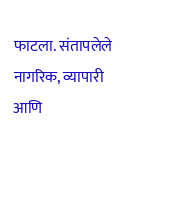फाटला. संतापलेले नागरिक, व्यापारी आणि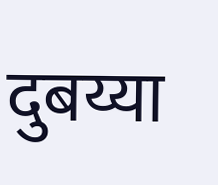दुबय्या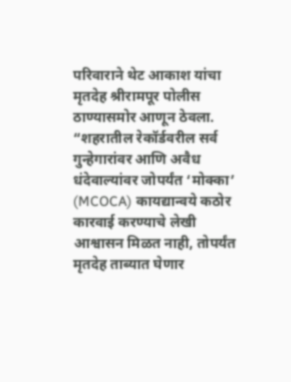परिवाराने थेट आकाश यांचा मृतदेह श्रीरामपूर पोलीस ठाण्यासमोर आणून ठेवला. “शहरातील रेकॉर्डवरील सर्व गुन्हेगारांवर आणि अवैध धंदेवाल्यांवर जोपर्यंत ‘मोक्का’ (MCOCA) कायद्यान्वये कठोर कारवाई करण्याचे लेखी आश्वासन मिळत नाही, तोपर्यंत मृतदेह ताब्यात घेणार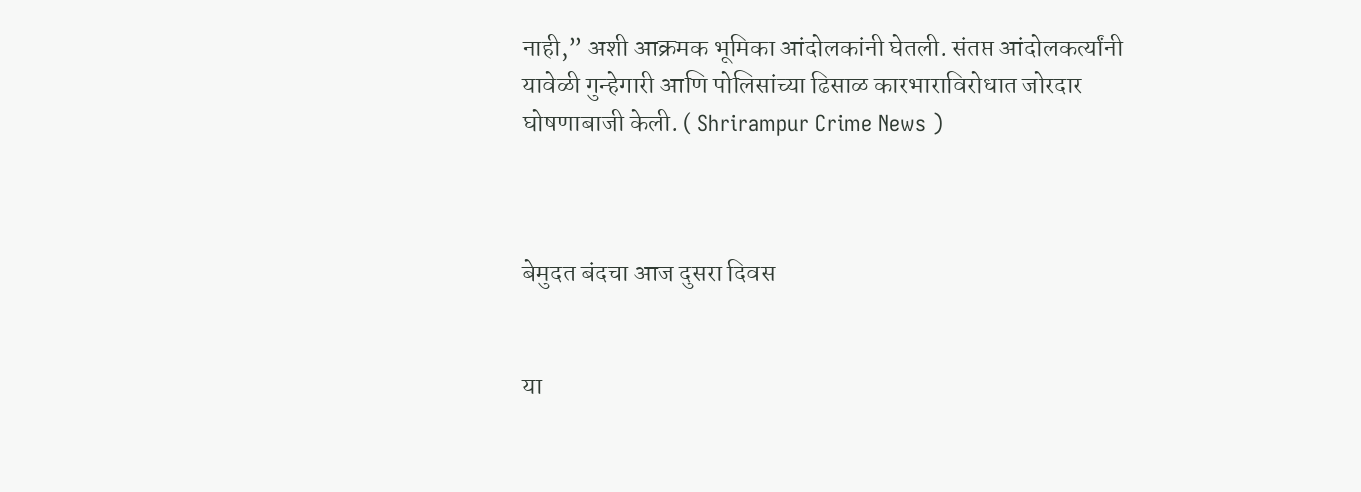नाही,” अशी आक्रमक भूमिका आंदोलकांनी घेतली. संतप्त आंदोलकर्त्यांनी यावेळी गुन्हेगारी आणि पोलिसांच्या ढिसाळ कारभाराविरोधात जोरदार घोषणाबाजी केली. ( Shrirampur Crime News )



बेमुदत बंदचा आज दुसरा दिवस


या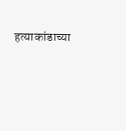हत्याकांडाच्या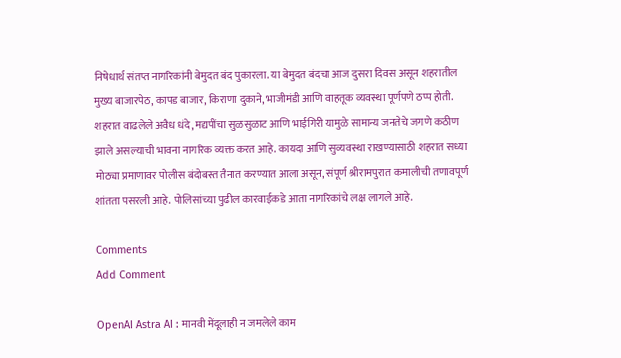निषेधार्थ संतप्त नागरिकांनी बेमुदत बंद पुकारला. या बेमुदत बंदचा आज दुसरा दिवस असून शहरातील मुख्य बाजारपेठ, कापड बाजार, किराणा दुकाने, भाजीमंडी आणि वाहतूक व्यवस्था पूर्णपणे ठप्प होती. शहरात वाढलेले अवैध धंदे, मद्यपींचा सुळसुळाट आणि भाईगिरी यामुळे सामान्य जनतेचे जगणे कठीण झाले असल्याची भावना नागरिक व्यक्त करत आहे. कायदा आणि सुव्यवस्था राखण्यासाठी शहरात सध्या मोठ्या प्रमाणावर पोलीस बंदोबस्त तैनात करण्यात आला असून, संपूर्ण श्रीरामपुरात कमालीची तणावपूर्ण शांतता पसरली आहे. पोलिसांच्या पुढील कारवाईकडे आता नागरिकांचे लक्ष लागले आहे.

Comments
Add Comment

OpenAI Astra AI : मानवी मेंदूलाही न जमलेले काम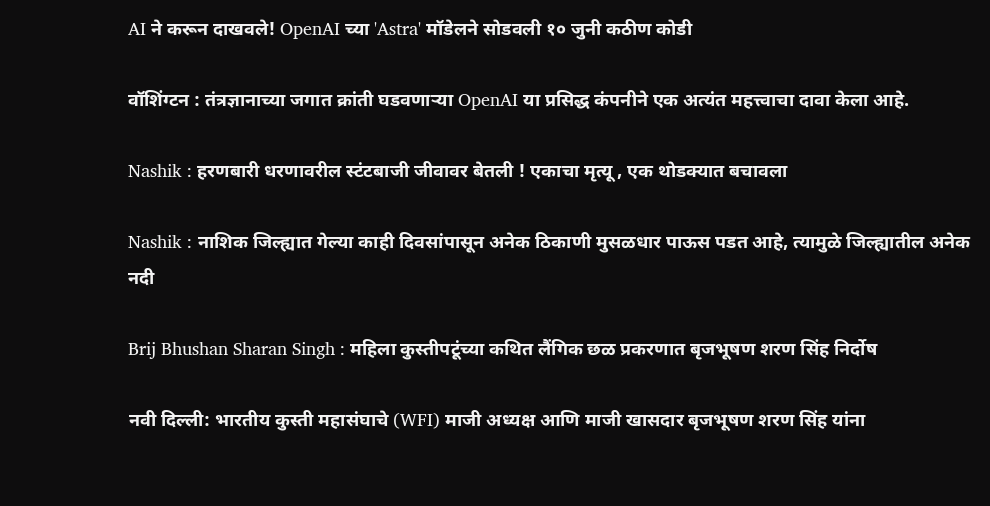AI ने करून दाखवले! OpenAI च्या 'Astra' मॉडेलने सोडवली १० जुनी कठीण कोडी

वॉशिंग्टन : तंत्रज्ञानाच्या जगात क्रांती घडवणाऱ्या OpenAI या प्रसिद्ध कंपनीने एक अत्यंत महत्त्वाचा दावा केला आहे.

Nashik : हरणबारी धरणावरील स्टंटबाजी जीवावर बेतली ! एकाचा मृत्यू , एक थोडक्यात बचावला

Nashik : नाशिक जिल्ह्यात गेल्या काही दिवसांपासून अनेक ठिकाणी मुसळधार पाऊस पडत आहे, त्यामुळे जिल्ह्यातील अनेक नदी

Brij Bhushan Sharan Singh : महिला कुस्तीपटूंच्या कथित लैंगिक छळ प्रकरणात बृजभूषण शरण सिंह निर्दोष

नवी दिल्ली: भारतीय कुस्ती महासंघाचे (WFI) माजी अध्यक्ष आणि माजी खासदार बृजभूषण शरण सिंह यांना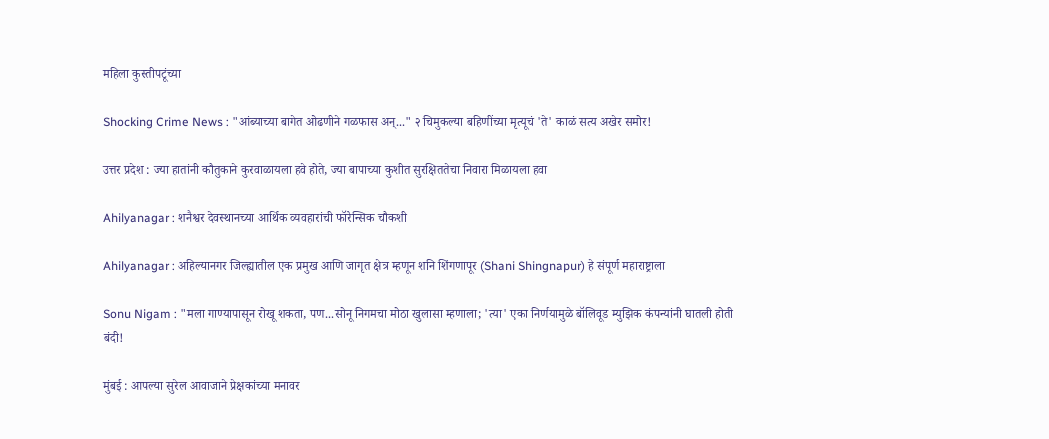महिला कुस्तीपटूंच्या

Shocking Crime News : "आंब्याच्या बागेत ओढणीने गळफास अन्..." २ चिमुकल्या बहिणींच्या मृत्यूचं 'ते' काळं सत्य अखेर समोर!

उत्तर प्रदेश : ज्या हातांनी कौतुकाने कुरवाळायला हवे होते, ज्या बापाच्या कुशीत सुरक्षिततेचा निवारा मिळायला हवा

Ahilyanagar : शनैश्वर देवस्थानच्या आर्थिक व्यवहारांची फॉरेन्सिक चौकशी

Ahilyanagar : अहिल्यानगर जिल्ह्यातील एक प्रमुख आणि जागृत क्षेत्र म्हणून शनि शिंगणापूर (Shani Shingnapur) हे संपूर्ण महाराष्ट्राला

Sonu Nigam : "मला गाण्यापासून रोखू शकता, पण...सोनू निगमचा मोठा खुलासा म्हणाला; 'त्या' एका निर्णयामुळे बॉलिवूड म्युझिक कंपन्यांनी घातली होती बंदी!

मुंबई : आपल्या सुरेल आवाजाने प्रेक्षकांच्या मनावर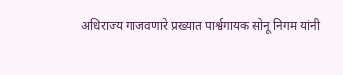अधिराज्य गाजवणारे प्रख्यात पार्श्वगायक सोनू निगम यांनी